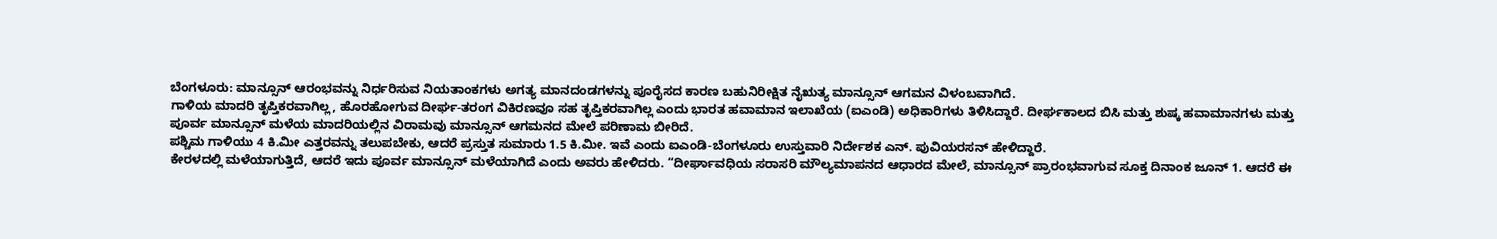ಬೆಂಗಳೂರು: ಮಾನ್ಸೂನ್ ಆರಂಭವನ್ನು ನಿರ್ಧರಿಸುವ ನಿಯತಾಂಕಗಳು ಅಗತ್ಯ ಮಾನದಂಡಗಳನ್ನು ಪೂರೈಸದ ಕಾರಣ ಬಹುನಿರೀಕ್ಷಿತ ನೈಋತ್ಯ ಮಾನ್ಸೂನ್ ಆಗಮನ ವಿಳಂಬವಾಗಿದೆ.
ಗಾಳಿಯ ಮಾದರಿ ತೃಪ್ತಿಕರವಾಗಿಲ್ಲ, ಹೊರಹೋಗುವ ದೀರ್ಘ-ತರಂಗ ವಿಕಿರಣವೂ ಸಹ ತೃಪ್ತಿಕರವಾಗಿಲ್ಲ ಎಂದು ಭಾರತ ಹವಾಮಾನ ಇಲಾಖೆಯ (ಐಎಂಡಿ) ಅಧಿಕಾರಿಗಳು ತಿಳಿಸಿದ್ದಾರೆ. ದೀರ್ಘಕಾಲದ ಬಿಸಿ ಮತ್ತು ಶುಷ್ಕ ಹವಾಮಾನಗಳು ಮತ್ತು ಪೂರ್ವ ಮಾನ್ಸೂನ್ ಮಳೆಯ ಮಾದರಿಯಲ್ಲಿನ ವಿರಾಮವು ಮಾನ್ಸೂನ್ ಆಗಮನದ ಮೇಲೆ ಪರಿಣಾಮ ಬೀರಿದೆ.
ಪಶ್ಚಿಮ ಗಾಳಿಯು 4 ಕಿ.ಮೀ ಎತ್ತರವನ್ನು ತಲುಪಬೇಕು, ಆದರೆ ಪ್ರಸ್ತುತ ಸುಮಾರು 1.5 ಕಿ.ಮೀ. ಇವೆ ಎಂದು ಐಎಂಡಿ-ಬೆಂಗಳೂರು ಉಸ್ತುವಾರಿ ನಿರ್ದೇಶಕ ಎನ್. ಪುವಿಯರಸನ್ ಹೇಳಿದ್ದಾರೆ.
ಕೇರಳದಲ್ಲಿ ಮಳೆಯಾಗುತ್ತಿದೆ, ಆದರೆ ಇದು ಪೂರ್ವ ಮಾನ್ಸೂನ್ ಮಳೆಯಾಗಿದೆ ಎಂದು ಅವರು ಹೇಳಿದರು. “ದೀರ್ಘಾವಧಿಯ ಸರಾಸರಿ ಮೌಲ್ಯಮಾಪನದ ಆಧಾರದ ಮೇಲೆ, ಮಾನ್ಸೂನ್ ಪ್ರಾರಂಭವಾಗುವ ಸೂಕ್ತ ದಿನಾಂಕ ಜೂನ್ 1. ಆದರೆ ಈ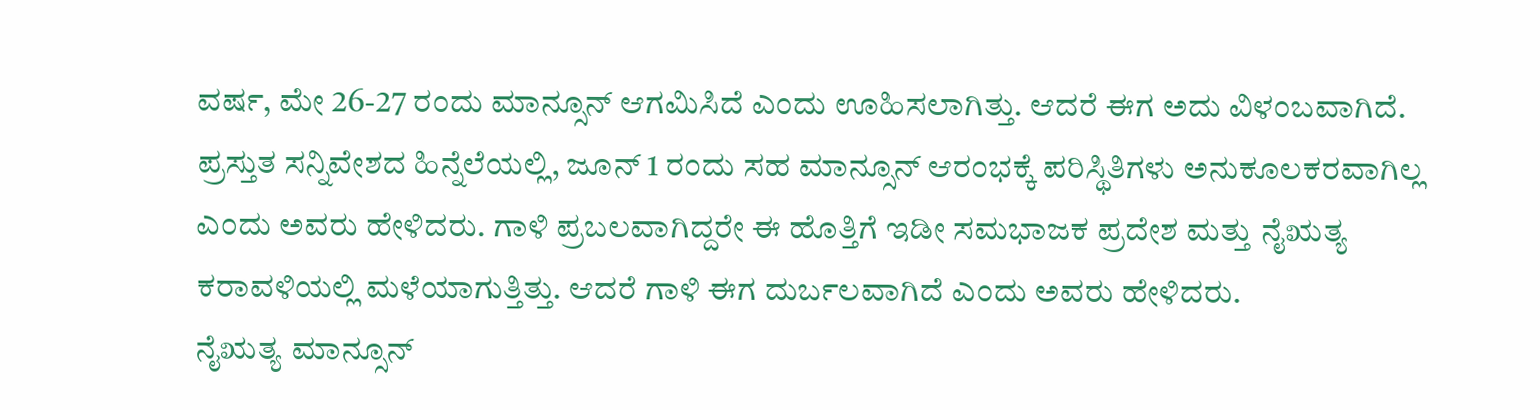ವರ್ಷ, ಮೇ 26-27 ರಂದು ಮಾನ್ಸೂನ್ ಆಗಮಿಸಿದೆ ಎಂದು ಊಹಿಸಲಾಗಿತ್ತು. ಆದರೆ ಈಗ ಅದು ವಿಳಂಬವಾಗಿದೆ.
ಪ್ರಸ್ತುತ ಸನ್ನಿವೇಶದ ಹಿನ್ನೆಲೆಯಲ್ಲಿ, ಜೂನ್ 1 ರಂದು ಸಹ ಮಾನ್ಸೂನ್ ಆರಂಭಕ್ಕೆ ಪರಿಸ್ಥಿತಿಗಳು ಅನುಕೂಲಕರವಾಗಿಲ್ಲ ಎಂದು ಅವರು ಹೇಳಿದರು. ಗಾಳಿ ಪ್ರಬಲವಾಗಿದ್ದರೇ ಈ ಹೊತ್ತಿಗೆ ಇಡೀ ಸಮಭಾಜಕ ಪ್ರದೇಶ ಮತ್ತು ನೈಋತ್ಯ ಕರಾವಳಿಯಲ್ಲಿ ಮಳೆಯಾಗುತ್ತಿತ್ತು. ಆದರೆ ಗಾಳಿ ಈಗ ದುರ್ಬಲವಾಗಿದೆ ಎಂದು ಅವರು ಹೇಳಿದರು.
ನೈಋತ್ಯ ಮಾನ್ಸೂನ್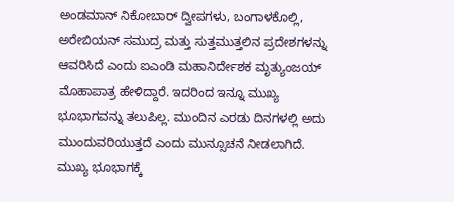ಅಂಡಮಾನ್ ನಿಕೋಬಾರ್ ದ್ವೀಪಗಳು, ಬಂಗಾಳಕೊಲ್ಲಿ, ಅರೇಬಿಯನ್ ಸಮುದ್ರ ಮತ್ತು ಸುತ್ತಮುತ್ತಲಿನ ಪ್ರದೇಶಗಳನ್ನು ಆವರಿಸಿದೆ ಎಂದು ಐಎಂಡಿ ಮಹಾನಿರ್ದೇಶಕ ಮೃತ್ಯುಂಜಯ್ ಮೊಹಾಪಾತ್ರ ಹೇಳಿದ್ದಾರೆ. ಇದರಿಂದ ಇನ್ನೂ ಮುಖ್ಯ ಭೂಭಾಗವನ್ನು ತಲುಪಿಲ್ಲ. ಮುಂದಿನ ಎರಡು ದಿನಗಳಲ್ಲಿ ಅದು ಮುಂದುವರಿಯುತ್ತದೆ ಎಂದು ಮುನ್ಸೂಚನೆ ನೀಡಲಾಗಿದೆ. ಮುಖ್ಯ ಭೂಭಾಗಕ್ಕೆ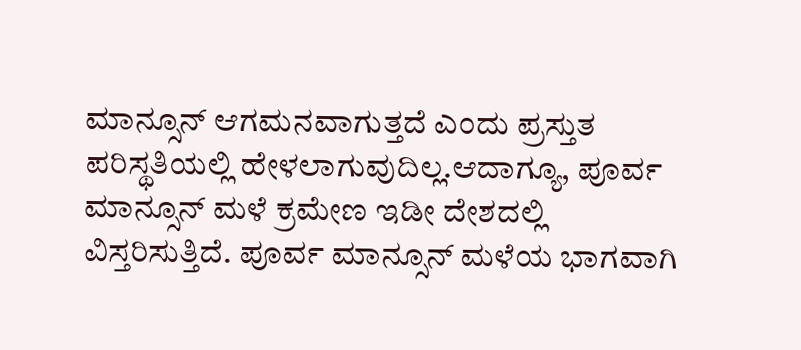ಮಾನ್ಸೂನ್ ಆಗಮನವಾಗುತ್ತದೆ ಎಂದು ಪ್ರಸ್ತುತ ಪರಿಸ್ಥತಿಯಲ್ಲಿ ಹೇಳಲಾಗುವುದಿಲ್ಲ.ಆದಾಗ್ಯೂ, ಪೂರ್ವ ಮಾನ್ಸೂನ್ ಮಳೆ ಕ್ರಮೇಣ ಇಡೀ ದೇಶದಲ್ಲಿ ವಿಸ್ತರಿಸುತ್ತಿದೆ. ಪೂರ್ವ ಮಾನ್ಸೂನ್ ಮಳೆಯ ಭಾಗವಾಗಿ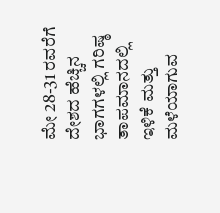ಮೇ 28-31 ರವರೆಗೆ ದೇಶದ ಹೆಚ್ಚಿನ ಭಾಗಗಳಲ್ಲಿ ಗರಿಷ್ಠ ತಾಪಮಾನದಲ್ಲಿ ಇಳಿಕೆ ಮತ್ತು ಮಳೆಯಾಗುವ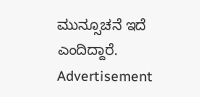ಮುನ್ಸೂಚನೆ ಇದೆ ಎಂದಿದ್ದಾರೆ.
Advertisement